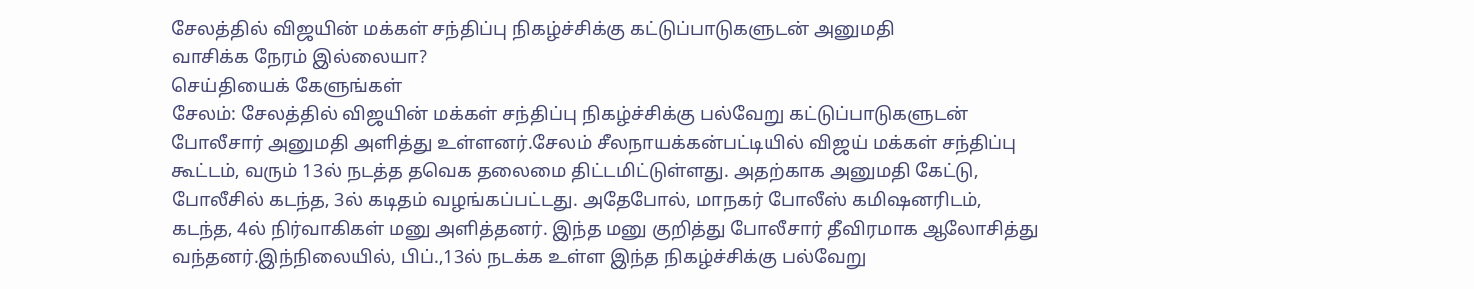சேலத்தில் விஜயின் மக்கள் சந்திப்பு நிகழ்ச்சிக்கு கட்டுப்பாடுகளுடன் அனுமதி
வாசிக்க நேரம் இல்லையா?
செய்தியைக் கேளுங்கள்
சேலம்: சேலத்தில் விஜயின் மக்கள் சந்திப்பு நிகழ்ச்சிக்கு பல்வேறு கட்டுப்பாடுகளுடன் போலீசார் அனுமதி அளித்து உள்ளனர்.சேலம் சீலநாயக்கன்பட்டியில் விஜய் மக்கள் சந்திப்பு கூட்டம், வரும் 13ல் நடத்த தவெக தலைமை திட்டமிட்டுள்ளது. அதற்காக அனுமதி கேட்டு, போலீசில் கடந்த, 3ல் கடிதம் வழங்கப்பட்டது. அதேபோல், மாநகர் போலீஸ் கமிஷனரிடம், கடந்த, 4ல் நிர்வாகிகள் மனு அளித்தனர். இந்த மனு குறித்து போலீசார் தீவிரமாக ஆலோசித்து வந்தனர்.இந்நிலையில், பிப்.,13ல் நடக்க உள்ள இந்த நிகழ்ச்சிக்கு பல்வேறு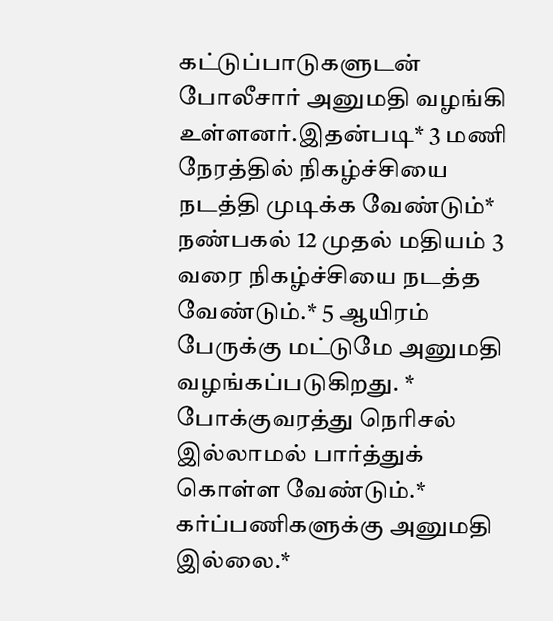கட்டுப்பாடுகளுடன் போலீசார் அனுமதி வழங்கி உள்ளனர்.இதன்படி* 3 மணி நேரத்தில் நிகழ்ச்சியை நடத்தி முடிக்க வேண்டும்* நண்பகல் 12 முதல் மதியம் 3 வரை நிகழ்ச்சியை நடத்த வேண்டும்.* 5 ஆயிரம் பேருக்கு மட்டுமே அனுமதி வழங்கப்படுகிறது. * போக்குவரத்து நெரிசல் இல்லாமல் பார்த்துக் கொள்ள வேண்டும்.* கர்ப்பணிகளுக்கு அனுமதி இல்லை.*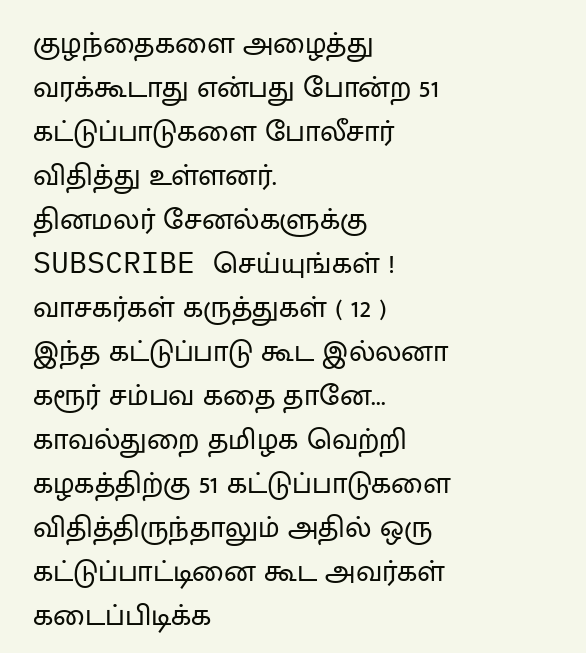குழந்தைகளை அழைத்து வரக்கூடாது என்பது போன்ற 51 கட்டுப்பாடுகளை போலீசார் விதித்து உள்ளனர்.
தினமலர் சேனல்களுக்கு SUBSCRIBE செய்யுங்கள் !
வாசகர்கள் கருத்துகள் ( 12 )
இந்த கட்டுப்பாடு கூட இல்லனா கரூர் சம்பவ கதை தானே...
காவல்துறை தமிழக வெற்றி கழகத்திற்கு 51 கட்டுப்பாடுகளை விதித்திருந்தாலும் அதில் ஒரு கட்டுப்பாட்டினை கூட அவர்கள் கடைப்பிடிக்க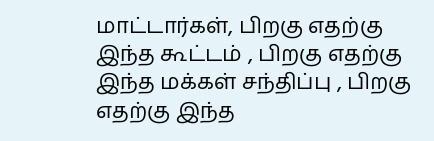மாட்டார்கள், பிறகு எதற்கு இந்த கூட்டம் , பிறகு எதற்கு இந்த மக்கள் சந்திப்பு , பிறகு எதற்கு இந்த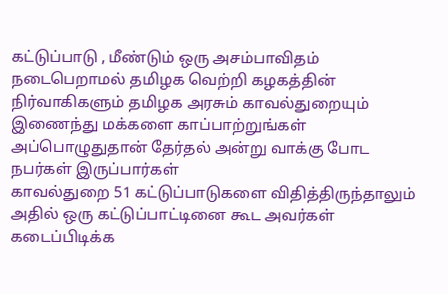கட்டுப்பாடு , மீண்டும் ஒரு அசம்பாவிதம் நடைபெறாமல் தமிழக வெற்றி கழகத்தின் நிர்வாகிகளும் தமிழக அரசும் காவல்துறையும் இணைந்து மக்களை காப்பாற்றுங்கள் அப்பொழுதுதான் தேர்தல் அன்று வாக்கு போட நபர்கள் இருப்பார்கள்
காவல்துறை 51 கட்டுப்பாடுகளை விதித்திருந்தாலும் அதில் ஒரு கட்டுப்பாட்டினை கூட அவர்கள் கடைப்பிடிக்க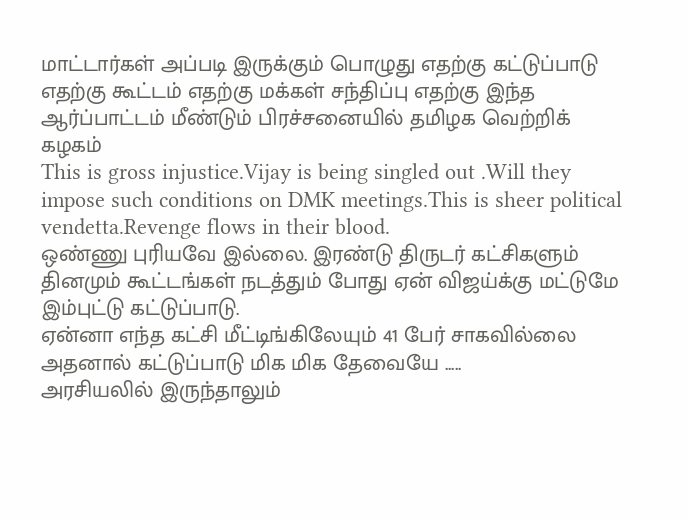மாட்டார்கள் அப்படி இருக்கும் பொழுது எதற்கு கட்டுப்பாடு எதற்கு கூட்டம் எதற்கு மக்கள் சந்திப்பு எதற்கு இந்த ஆர்ப்பாட்டம் மீண்டும் பிரச்சனையில் தமிழக வெற்றிக் கழகம்
This is gross injustice.Vijay is being singled out .Will they impose such conditions on DMK meetings.This is sheer political vendetta.Revenge flows in their blood.
ஒண்ணு புரியவே இல்லை. இரண்டு திருடர் கட்சிகளும் தினமும் கூட்டங்கள் நடத்தும் போது ஏன் விஜய்க்கு மட்டுமே இம்புட்டு கட்டுப்பாடு.
ஏன்னா எந்த கட்சி மீட்டிங்கிலேயும் 41 பேர் சாகவில்லை அதனால் கட்டுப்பாடு மிக மிக தேவையே .....
அரசியலில் இருந்தாலும்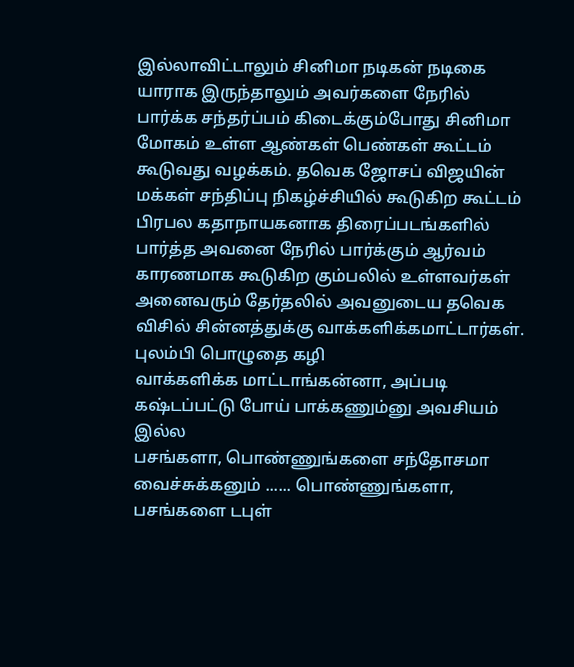இல்லாவிட்டாலும் சினிமா நடிகன் நடிகை யாராக இருந்தாலும் அவர்களை நேரில் பார்க்க சந்தர்ப்பம் கிடைக்கும்போது சினிமா மோகம் உள்ள ஆண்கள் பெண்கள் கூட்டம் கூடுவது வழக்கம். தவெக ஜோசப் விஜயின் மக்கள் சந்திப்பு நிகழ்ச்சியில் கூடுகிற கூட்டம் பிரபல கதாநாயகனாக திரைப்படங்களில் பார்த்த அவனை நேரில் பார்க்கும் ஆர்வம் காரணமாக கூடுகிற கும்பலில் உள்ளவர்கள் அனைவரும் தேர்தலில் அவனுடைய தவெக விசில் சின்னத்துக்கு வாக்களிக்கமாட்டார்கள்.
புலம்பி பொழுதை கழி
வாக்களிக்க மாட்டாங்கன்னா, அப்படி கஷ்டப்பட்டு போய் பாக்கணும்னு அவசியம் இல்ல
பசங்களா, பொண்ணுங்களை சந்தோசமா வைச்சுக்கனும் ...... பொண்ணுங்களா, பசங்களை டபுள்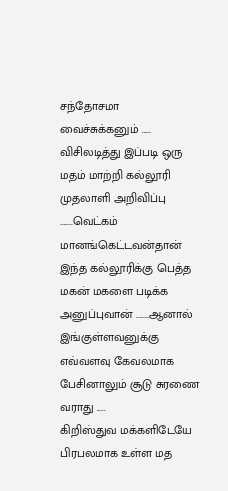சந்தோசமா வைச்சுக்கனும் ..... விசிலடித்து இப்படி ஒரு மதம் மாற்றி கல்லூரி முதலாளி அறிவிப்பு .......வெட்கம் மானங்கெட்டவன்தான் இந்த கல்லூரிக்கு பெத்த மகன் மகளை படிக்க அனுப்புவான் .......ஆனால் இங்குள்ளவனுக்கு எவ்வளவு கேவலமாக பேசினாலும் சூடு சுரணை வராது .....
கிறிஸ்துவ மக்களிடேயே பிரபலமாக உள்ள மத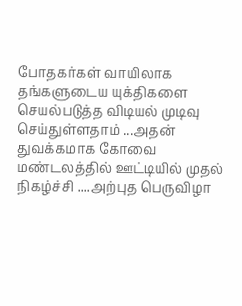போதகர்கள் வாயிலாக தங்களுடைய யுக்திகளை செயல்படுத்த விடியல் முடிவு செய்துள்ளதாம் ...அதன் துவக்கமாக கோவை மண்டலத்தில் ஊட்டியில் முதல் நிகழ்ச்சி ....அற்புத பெருவிழா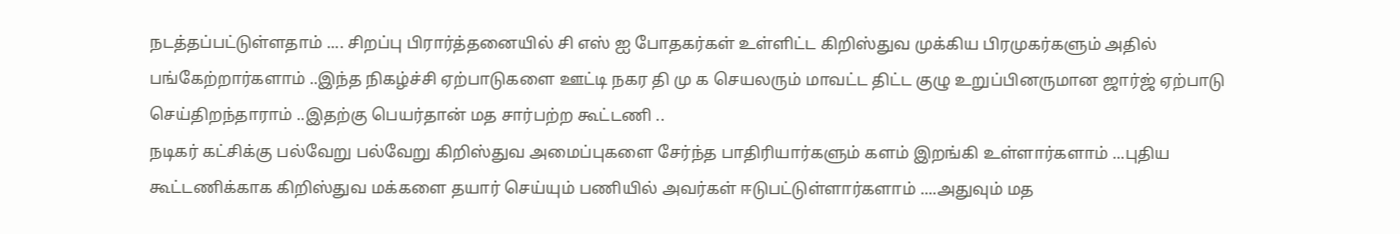நடத்தப்பட்டுள்ளதாம் .... சிறப்பு பிரார்த்தனையில் சி எஸ் ஐ போதகர்கள் உள்ளிட்ட கிறிஸ்துவ முக்கிய பிரமுகர்களும் அதில் பங்கேற்றார்களாம் ..இந்த நிகழ்ச்சி ஏற்பாடுகளை ஊட்டி நகர தி மு க செயலரும் மாவட்ட திட்ட குழு உறுப்பினருமான ஜார்ஜ் ஏற்பாடு செய்திறந்தாராம் ..இதற்கு பெயர்தான் மத சார்பற்ற கூட்டணி ..
நடிகர் கட்சிக்கு பல்வேறு பல்வேறு கிறிஸ்துவ அமைப்புகளை சேர்ந்த பாதிரியார்களும் களம் இறங்கி உள்ளார்களாம் ...புதிய கூட்டணிக்காக கிறிஸ்துவ மக்களை தயார் செய்யும் பணியில் அவர்கள் ஈடுபட்டுள்ளார்களாம் ....அதுவும் மத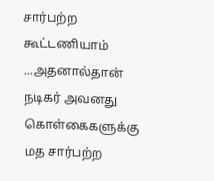சார்பற்ற கூட்டணியாம் ...அதனால்தான் நடிகர் அவனது கொள்கைகளுக்கு மத சார்பற்ற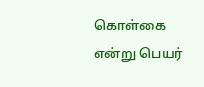கொள்கை என்று பெயர்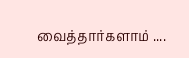வைத்தார்களாம் ....